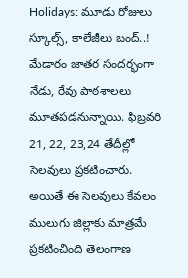Holidays: మూడు రోజులు స్కూల్స్, కాలేజీలు బంద్..!
మేడారం జాతర సందర్భంగా నేడు, రేవు పాఠశాలలు మూతపడనున్నాయి. ఫిబ్రవరి 21, 22, 23,24 తేదీల్లో సెలవులు ప్రకటించారు. అయితే ఈ సెలవులు కేవలం ములుగు జిల్లాకు మాత్రమే ప్రకటించింది తెలంగాణ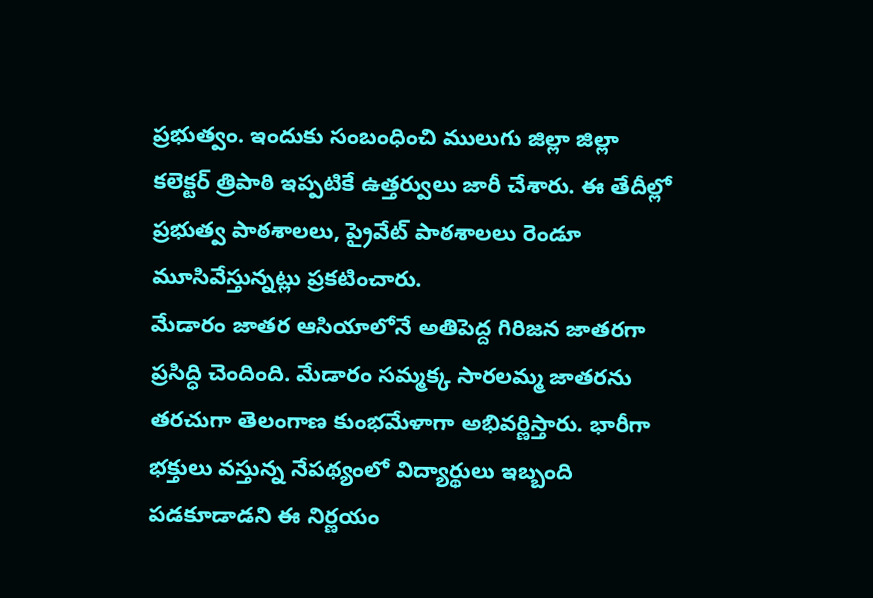ప్రభుత్వం. ఇందుకు సంబంధించి ములుగు జిల్లా జిల్లా కలెక్టర్ త్రిపాఠి ఇప్పటికే ఉత్తర్వులు జారీ చేశారు. ఈ తేదీల్లో ప్రభుత్వ పాఠశాలలు, ప్రైవేట్ పాఠశాలలు రెండూ మూసివేస్తున్నట్లు ప్రకటించారు.
మేడారం జాతర ఆసియాలోనే అతిపెద్ద గిరిజన జాతరగా ప్రసిద్ధి చెందింది. మేడారం సమ్మక్క సారలమ్మ జాతరను తరచుగా తెలంగాణ కుంభమేళాగా అభివర్ణిస్తారు. భారీగా భక్తులు వస్తున్న నేపథ్యంలో విద్యార్థులు ఇబ్బంది పడకూడాడని ఈ నిర్ణయం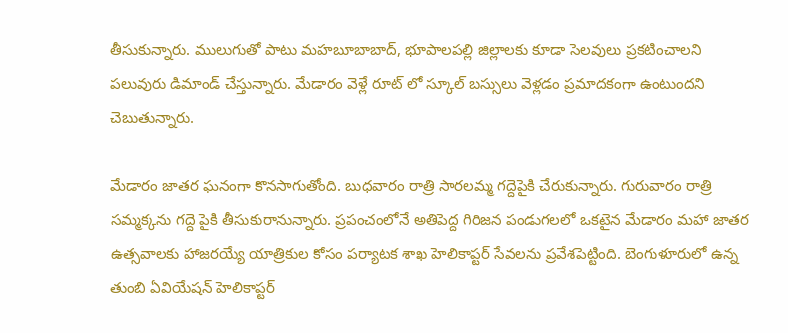తీసుకున్నారు. ములుగుతో పాటు మహబూబాబాద్, భూపాలపల్లి జిల్లాలకు కూడా సెలవులు ప్రకటించాలని పలువురు డిమాండ్ చేస్తున్నారు. మేడారం వెళ్లే రూట్ లో స్కూల్ బస్సులు వెళ్లడం ప్రమాదకంగా ఉంటుందని చెబుతున్నారు.

మేడారం జాతర ఘనంగా కొనసాగుతోంది. బుధవారం రాత్రి సారలమ్మ గద్దెపైకి చేరుకున్నారు. గురువారం రాత్రి సమ్మక్కను గద్దె పైకి తీసుకురానున్నారు. ప్రపంచంలోనే అతిపెద్ద గిరిజన పండుగలలో ఒకటైన మేడారం మహా జాతర ఉత్సవాలకు హాజరయ్యే యాత్రికుల కోసం పర్యాటక శాఖ హెలికాప్టర్ సేవలను ప్రవేశపెట్టింది. బెంగుళూరులో ఉన్న తుంబి ఏవియేషన్ హెలికాప్టర్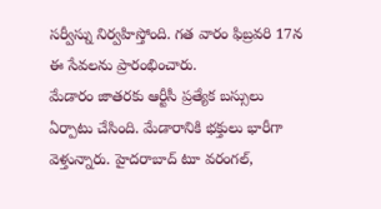సర్వీస్ను నిర్వహిస్తోంది. గత వారం ఫిబ్రవరి 17న ఈ సేవలను ప్రారంభించారు.
మేడారం జాతరకు ఆర్టీసీ ప్రత్యేక బస్సులు ఏర్పాటు చేసింది. మేడారానికి భక్తులు భారీగా వెళ్తున్నారు. హైదరాబాద్ టూ వరంగల్,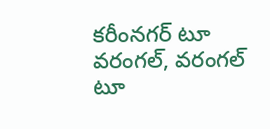కరీంనగర్ టూ వరంగల్, వరంగల్ టూ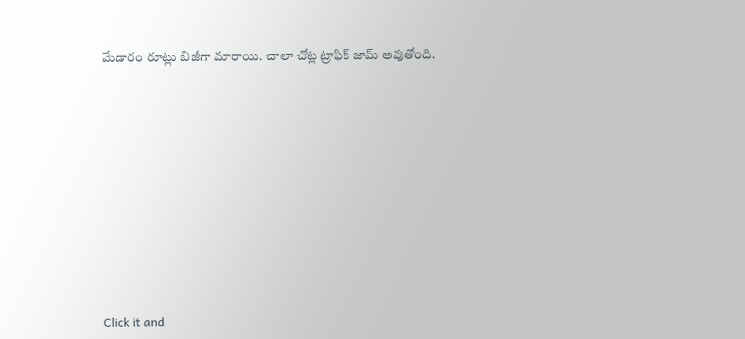మేడారం రూట్లు బిజీగా మారాయి. చాలా చోట్ల ట్రాఫిక్ జామ్ అవుతోంది.












Click it and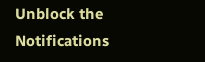Unblock the Notifications